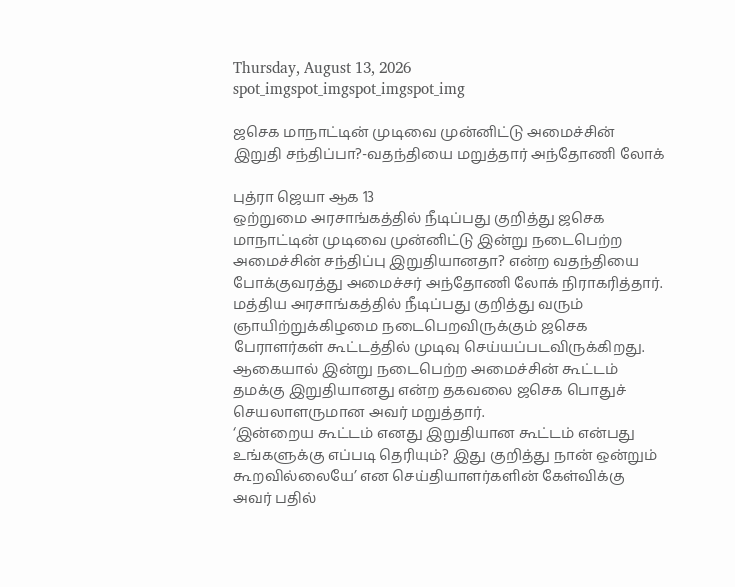Thursday, August 13, 2026
spot_imgspot_imgspot_imgspot_img

ஜசெக மாநாட்டின் முடிவை முன்னிட்டு அமைச்சின் இறுதி சந்திப்பா?-வதந்தியை மறுத்தார் அந்தோணி லோக்

புத்ரா ஜெயா ஆக 13
ஒற்றுமை அரசாங்கத்தில் நீடிப்பது குறித்து ஜசெக மாநாட்டின் முடிவை முன்னிட்டு இன்று நடைபெற்ற அமைச்சின் சந்திப்பு இறுதியானதா? என்ற வதந்தியை போக்குவரத்து அமைச்சர் அந்தோணி லோக் நிராகரித்தார்.
மத்திய அரசாங்கத்தில் நீடிப்பது குறித்து வரும் ஞாயிற்றுக்கிழமை நடைபெறவிருக்கும் ஜசெக பேராளர்கள் கூட்டத்தில் முடிவு செய்யப்படவிருக்கிறது.
ஆகையால் இன்று நடைபெற்ற அமைச்சின் கூட்டம் தமக்கு இறுதியானது என்ற தகவலை ஜசெக பொதுச் செயலாளருமான அவர் மறுத்தார்.
‘இன்றைய கூட்டம் எனது இறுதியான கூட்டம் என்பது உங்களுக்கு எப்படி தெரியும்? இது குறித்து நான் ஒன்றும் கூறவில்லையே’ என செய்தியாளர்களின் கேள்விக்கு அவர் பதில்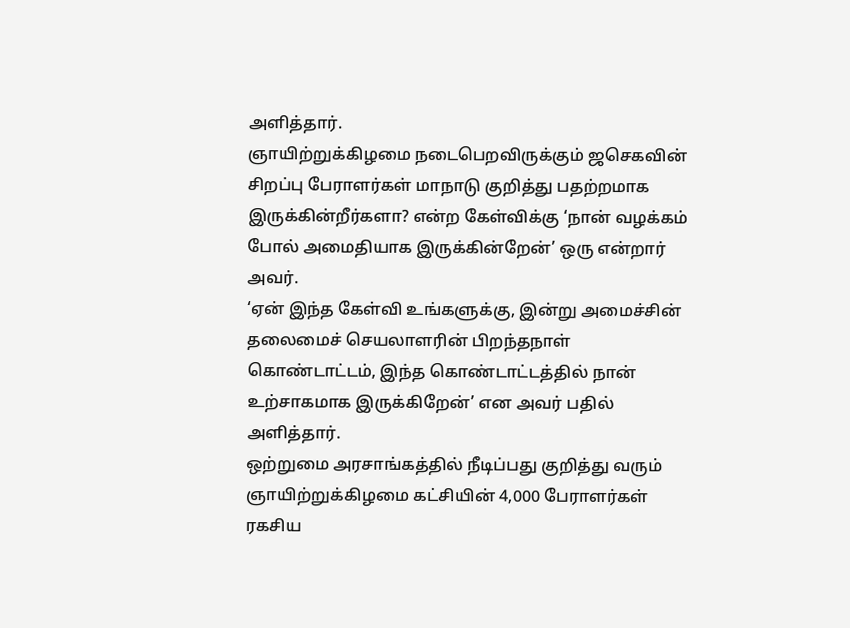அளித்தார்.
ஞாயிற்றுக்கிழமை நடைபெறவிருக்கும் ஜசெகவின் சிறப்பு பேராளர்கள் மாநாடு குறித்து பதற்றமாக இருக்கின்றீர்களா? என்ற கேள்விக்கு ‘நான் வழக்கம் போல் அமைதியாக இருக்கின்றேன்’ ஒரு என்றார் அவர்.
‘ஏன் இந்த கேள்வி உங்களுக்கு, இன்று அமைச்சின் தலைமைச் செயலாளரின் பிறந்தநாள் கொண்டாட்டம், இந்த கொண்டாட்டத்தில் நான் உற்சாகமாக இருக்கிறேன்’ என அவர் பதில் அளித்தார்.
ஒற்றுமை அரசாங்கத்தில் நீடிப்பது குறித்து வரும் ஞாயிற்றுக்கிழமை கட்சியின் 4,000 பேராளர்கள் ரகசிய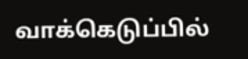வாக்கெடுப்பில்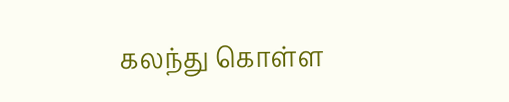கலந்து கொள்ள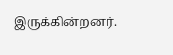இருக்கின்றனர்.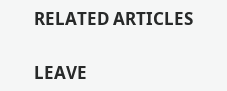RELATED ARTICLES

LEAVE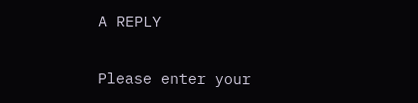A REPLY

Please enter your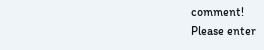comment!
Please enter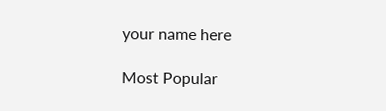your name here

Most Popular